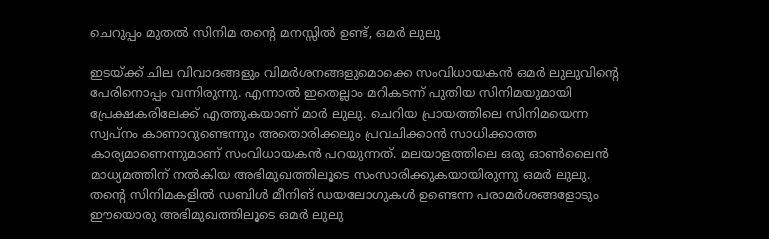ചെറുപ്പം മുതൽ സിനിമ തന്റെ മനസ്സിൽ ഉണ്ട്, ഒമർ ലുലു

ഇടയ്ക്ക് ചില വിവാദങ്ങളും വിമര്‍ശനങ്ങളുമൊക്കെ സംവിധായകൻ ഒമര്‍ ലുലുവിന്റെ പേരിനൊപ്പം വന്നിരുന്നു. എന്നാല്‍ ഇതെല്ലാം മറികടന്ന് പുതിയ സിനിമയുമായി പ്രേക്ഷകരിലേക്ക് എത്തുകയാണ് മാർ ലുലു. ചെറിയ പ്രായത്തിലെ സിനിമയെന്ന സ്വപ്‌നം കാണാറുണ്ടെന്നും അതൊരിക്കലും പ്രവചിക്കാന്‍ സാധിക്കാത്ത കാര്യമാണെന്നുമാണ് സംവിധായകന്‍ പറയുന്നത്. മലയാളത്തിലെ ഒരു ഓൺലൈൻ മാധ്യമത്തിന് നല്‍കിയ അഭിമുഖത്തിലൂടെ സംസാരിക്കുകയായിരുന്നു ഒമര്‍ ലുലു. തന്റെ സിനിമകളിൽ ഡബിൾ മീനിങ് ഡയലോഗുകൾ ഉണ്ടെന്ന പരാമർശങ്ങളോടും ഈയൊരു അഭിമുഖത്തിലൂടെ ഒമർ ലുലു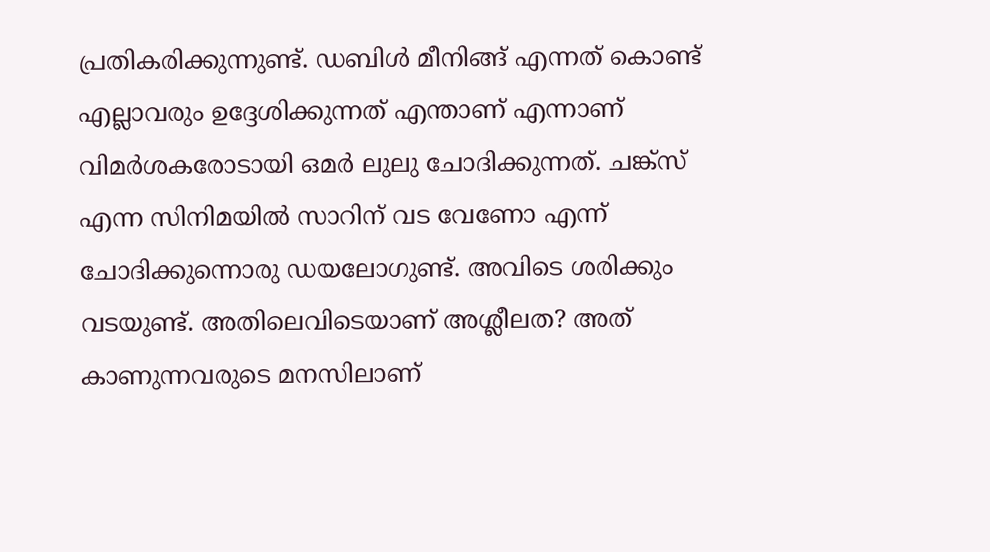പ്രതികരിക്കുന്നുണ്ട്. ഡബിള്‍ മീനിങ്ങ് എന്നത് കൊണ്ട് എല്ലാവരും ഉദ്ദേശിക്കുന്നത് എന്താണ് എന്നാണ് വിമർശകരോടായി ഒമർ ലുലു ചോദിക്കുന്നത്. ചങ്ക്‌സ് എന്ന സിനിമയില്‍ സാറിന് വട വേണോ എന്ന് ചോദിക്കുന്നൊരു ഡയലോഗുണ്ട്. അവിടെ ശരിക്കും വടയുണ്ട്. അതിലെവിടെയാണ് അശ്ലീലത? അത് കാണുന്നവരുടെ മനസിലാണ്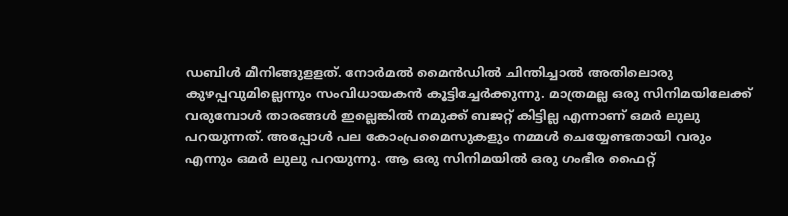ഡബിള്‍ മീനിങ്ങുളളത്. നോര്‍മല്‍ മൈന്‍ഡില്‍ ചിന്തിച്ചാല്‍ അതിലൊരു കുഴപ്പവുമില്ലെന്നും സംവിധായകന്‍ കൂട്ടിച്ചേര്‍ക്കുന്നു. മാത്രമല്ല ഒരു സിനിമയിലേക്ക് വരുമ്പോള്‍ താരങ്ങള്‍ ഇല്ലെങ്കില്‍ നമുക്ക് ബജറ്റ് കിട്ടില്ല എന്നാണ് ഒമർ ലുലു പറയുന്നത്. അപ്പോള്‍ പല കോംപ്രമൈസുകളും നമ്മൾ ചെയ്യേണ്ടതായി വരും എന്നും ഒമർ ലുലു പറയുന്നു. ആ ഒരു സിനിമയില്‍ ഒരു ഗംഭീര ഫൈറ്റ്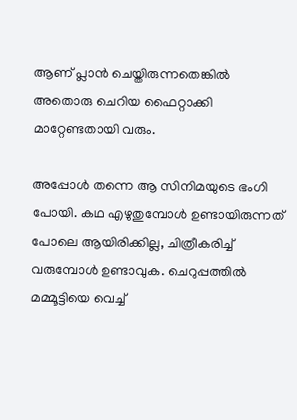ആണ് പ്ലാന്‍ ചെയ്തിരുന്നതെങ്കില്‍ അതൊരു ചെറിയ ഫൈറ്റാക്കി മാറ്റേണ്ടതായി വരും.

അപ്പോള്‍ തന്നെ ആ സിനിമയുടെ ഭംഗി പോയി. കഥ എഴുതുമ്പോള്‍ ഉണ്ടായിരുന്നത് പോലെ ആയിരിക്കില്ല, ചിത്രീകരിച്ച് വരുമ്പോള്‍ ഉണ്ടാവുക. ചെറുപ്പത്തില്‍ മമ്മൂട്ടിയെ വെച്ച്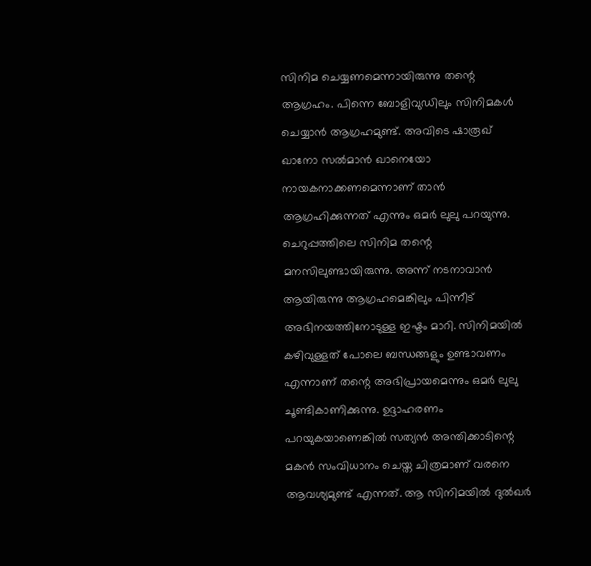സിനിമ ചെയ്യണമെന്നായിരുന്നു തന്റെ ആഗ്രഹം. പിന്നെ ബോളിവുഡിലും സിനിമകള്‍ ചെയ്യാന്‍ ആഗ്രഹമുണ്ട്. അവിടെ ഷാരൂഖ് ഖാനോ സല്‍മാന്‍ ഖാനെയോ നായകനാക്കണമെന്നാണ് താൻ ആഗ്രഹിക്കുന്നത് എന്നും ഒമർ ലുലു പറയുന്നു. ചെറുപ്പത്തിലെ സിനിമ തന്റെ മനസിലുണ്ടായിരുന്നു. അന്ന് നടനാവാന്‍ ആയിരുന്നു ആഗ്രഹമെങ്കിലും പിന്നീട് അഭിനയത്തിനോടുള്ള ഇഷ്ടം മാറി. സിനിമയില്‍ കഴിവുള്ളത് പോലെ ബന്ധങ്ങളും ഉണ്ടാവണം എന്നാണ് തന്റെ അഭിപ്രായമെന്നും ഒമർ ലുലു ചൂണ്ടികാണിക്കുന്നു. ഉദ്ദാഹരണം പറയുകയാണെങ്കില്‍ സത്യന്‍ അന്തിക്കാടിന്റെ മകന്‍ സംവിധാനം ചെയ്ത ചിത്രമാണ് വരനെ ആവശ്യമുണ്ട് എന്നത്. ആ സിനിമയില്‍ ദുല്‍ഖര്‍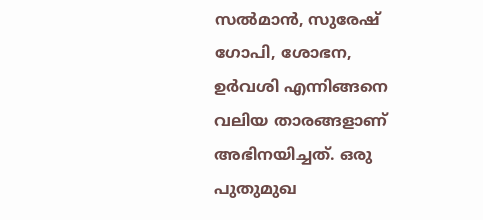സല്‍മാന്‍, സുരേഷ് ഗോപി, ശോഭന, ഉര്‍വശി എന്നിങ്ങനെ വലിയ താരങ്ങളാണ് അഭിനയിച്ചത്. ഒരു പുതുമുഖ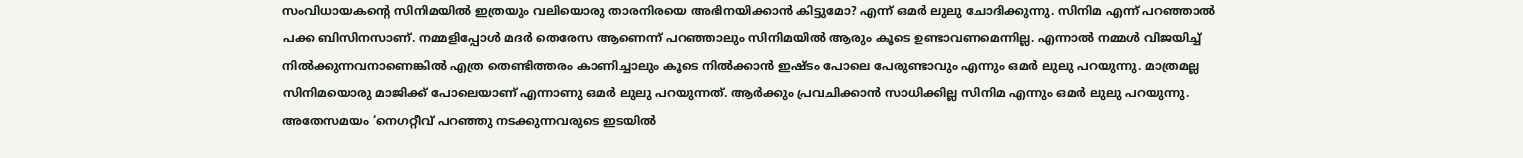സംവിധായകന്റെ സിനിമയില്‍ ഇത്രയും വലിയൊരു താരനിരയെ അഭിനയിക്കാന്‍ കിട്ടുമോ? എന്ന് ഒമര്‍ ലുലു ചോദിക്കുന്നു. സിനിമ എന്ന് പറഞ്ഞാല്‍ പക്ക ബിസിനസാണ്. നമ്മളിപ്പോള്‍ മദര്‍ തെരേസ ആണെന്ന് പറഞ്ഞാലും സിനിമയില്‍ ആരും കൂടെ ഉണ്ടാവണമെന്നില്ല. എന്നാല്‍ നമ്മള്‍ വിജയിച്ച് നില്‍ക്കുന്നവനാണെങ്കില്‍ എത്ര തെണ്ടിത്തരം കാണിച്ചാലും കൂടെ നില്‍ക്കാന്‍ ഇഷ്ടം പോലെ പേരുണ്ടാവും എന്നും ഒമർ ലുലു പറയുന്നു. മാത്രമല്ല സിനിമയൊരു മാജിക്ക് പോലെയാണ് എന്നാണു ഒമർ ലുലു പറയുന്നത്. ആര്‍ക്കും പ്രവചിക്കാന്‍ സാധിക്കില്ല സിനിമ എന്നും ഒമർ ലുലു പറയുന്നു. അതേസമയം ‘നെഗറ്റീവ് പറഞ്ഞു നടക്കുന്നവരുടെ ഇടയില്‍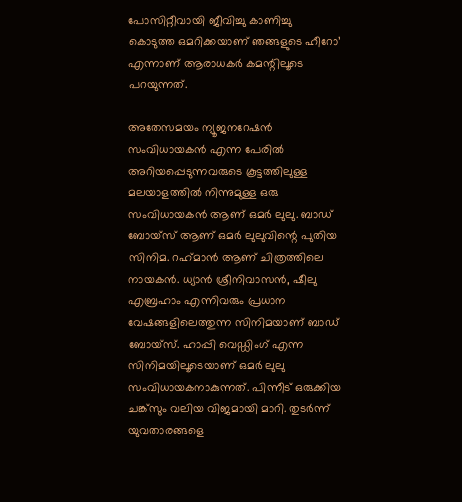പോസിറ്റീവായി ജീവിച്ചു കാണിച്ചു കൊടുത്ത ഒമറിക്കയാണ് ഞങ്ങളുടെ ഹീറോ’ എന്നാണ് ആരാധകര്‍ കമന്റിലൂടെ പറയുന്നത്.

അതേസമയം ന്യൂജനറേഷന്‍ സംവിധായകന്‍ എന്ന പേരില്‍ അറിയപ്പെടുന്നവരുടെ കൂട്ടത്തിലുള്ള മലയാളത്തിൽ നിന്നുമുള്ള ഒരു സംവിധായകന്‍ ആണ് ഒമര്‍ ലുലു. ബാഡ് ബോയ്‌സ് ആണ് ഒമര്‍ ലുലുവിന്റെ പുതിയ സിനിമ. റഹ്‌മാന്‍ ആണ് ചിത്രത്തിലെ നായകന്‍. ധ്യാന്‍ ശ്രീനിവാസന്‍, ഷീലു എബ്രഹാം എന്നിവരും പ്രധാന വേഷങ്ങളിലെത്തുന്ന സിനിമയാണ് ബാഡ് ബോയ്‌സ്. ഹാപ്പി വെഡ്ഡിംഗ് എന്ന സിനിമയിലൂടെയാണ് ഒമര്‍ ലുലു സംവിധായകനാകുന്നത്. പിന്നീട് ഒരുക്കിയ ചങ്ക്‌സും വലിയ വിജമായി മാറി. തുടര്‍ന്ന് യുവതാരങ്ങളെ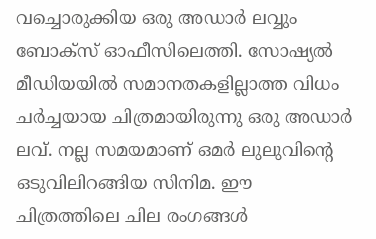വച്ചൊരുക്കിയ ഒരു അഡാര്‍ ലവ്വും ബോക്‌സ് ഓഫീസിലെത്തി. സോഷ്യല്‍ മീഡിയയില്‍ സമാനതകളില്ലാത്ത വിധം ചര്‍ച്ചയായ ചിത്രമായിരുന്നു ഒരു അഡാര്‍ ലവ്. നല്ല സമയമാണ് ഒമര്‍ ലുലുവിന്റെ ഒടുവിലിറങ്ങിയ സിനിമ. ഈ ചിത്രത്തിലെ ചില രംഗങ്ങള്‍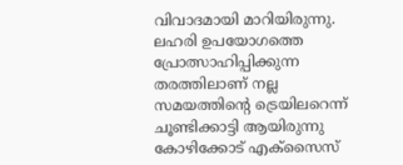വിവാദമായി മാറിയിരുന്നു. ലഹരി ഉപയോഗത്തെ പ്രോത്സാഹിപ്പിക്കുന്ന തരത്തിലാണ് നല്ല സമയത്തിന്‍റെ ട്രെയിലറെന്ന് ചൂണ്ടിക്കാട്ടി ആയിരുന്നു കോഴിക്കോട് എക്സൈസ്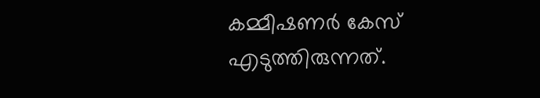കമ്മീഷണർ കേസ് എടുത്തിരുന്നത്.